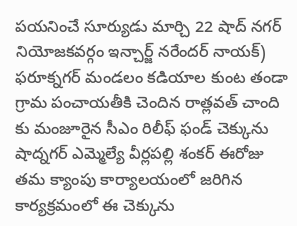పయనించే సూర్యుడు మార్చి 22 షాద్ నగర్ నియోజకవర్గం ఇన్చార్జ్ నరేందర్ నాయక్) ఫరూక్నగర్ మండలం కడియాల కుంట తండా గ్రామ పంచాయతీకి చెందిన రాత్లవత్ చాంది కు మంజూరైన సీఎం రిలీఫ్ ఫండ్ చెక్కును షాద్నగర్ ఎమ్మెల్యే వీర్లపల్లి శంకర్ ఈరోజు తమ క్యాంపు కార్యాలయంలో జరిగిన కార్యక్రమంలో ఈ చెక్కును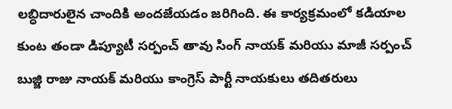లబ్ధిదారులైన చాందికి అందజేయడం జరిగింది. ఈ కార్యక్రమంలో కడియాల కుంట తండా డిప్యూటీ సర్పంచ్ తావు సింగ్ నాయక్ మరియు మాజీ సర్పంచ్ బుజ్జి రాజు నాయక్ మరియు కాంగ్రెస్ పార్టీ నాయకులు తదితరులు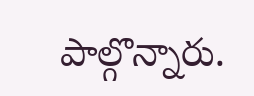పాల్గొన్నారు.